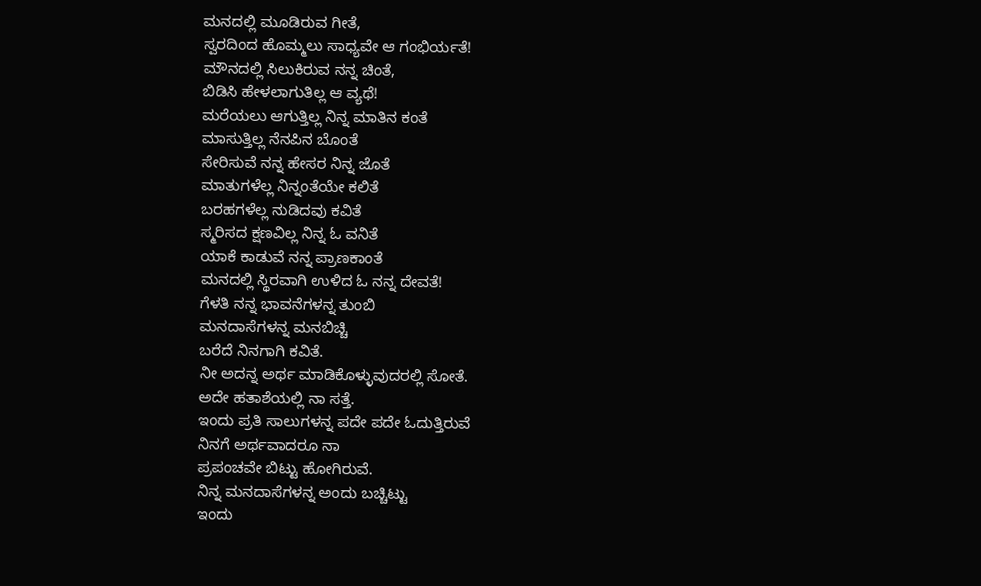ಮನದಲ್ಲಿ ಮೂಡಿರುವ ಗೀತೆ,
ಸ್ವರದಿಂದ ಹೊಮ್ಮಲು ಸಾಧ್ಯವೇ ಆ ಗಂಭಿರ್ಯತೆ!
ಮೌನದಲ್ಲಿ ಸಿಲುಕಿರುವ ನನ್ನ ಚಿಂತೆ,
ಬಿಡಿಸಿ ಹೇಳಲಾಗುತಿಲ್ಲ ಆ ವ್ಯಥೆ!
ಮರೆಯಲು ಆಗುತ್ತಿಲ್ಲ ನಿನ್ನ ಮಾತಿನ ಕಂತೆ
ಮಾಸುತ್ತಿಲ್ಲ ನೆನಪಿನ ಬೊಂತೆ
ಸೇರಿಸುವೆ ನನ್ನ ಹೇಸರ ನಿನ್ನ ಜೊತೆ
ಮಾತುಗಳೆಲ್ಲ ನಿನ್ನಂತೆಯೇ ಕಲಿತೆ
ಬರಹಗಳೆಲ್ಲ ನುಡಿದವು ಕವಿತೆ
ಸ್ಮರಿಸದ ಕ್ಷಣವಿಲ್ಲ ನಿನ್ನ ಓ ವನಿತೆ
ಯಾಕೆ ಕಾಡುವೆ ನನ್ನ ಪ್ರಾಣಕಾಂತೆ
ಮನದಲ್ಲಿ ಸ್ಥಿರವಾಗಿ ಉಳಿದ ಓ ನನ್ನ ದೇವತೆ!
ಗೆಳತಿ ನನ್ನ ಭಾವನೆಗಳನ್ನ ತುಂಬಿ
ಮನದಾಸೆಗಳನ್ನ ಮನಬಿಚ್ಚಿ
ಬರೆದೆ ನಿನಗಾಗಿ ಕವಿತೆ.
ನೀ ಅದನ್ನ ಅರ್ಥ ಮಾಡಿಕೊಳ್ಳುವುದರಲ್ಲಿ ಸೋತೆ.
ಅದೇ ಹತಾಶೆಯಲ್ಲಿ ನಾ ಸತ್ತೆ.
ಇಂದು ಪ್ರತಿ ಸಾಲುಗಳನ್ನ ಪದೇ ಪದೇ ಓದುತ್ತಿರುವೆ
ನಿನಗೆ ಅರ್ಥವಾದರೂ ನಾ
ಪ್ರಪಂಚವೇ ಬಿಟ್ಟು ಹೋಗಿರುವೆ.
ನಿನ್ನ ಮನದಾಸೆಗಳನ್ನ ಅಂದು ಬಚ್ಚಿಟ್ಟು
ಇಂದು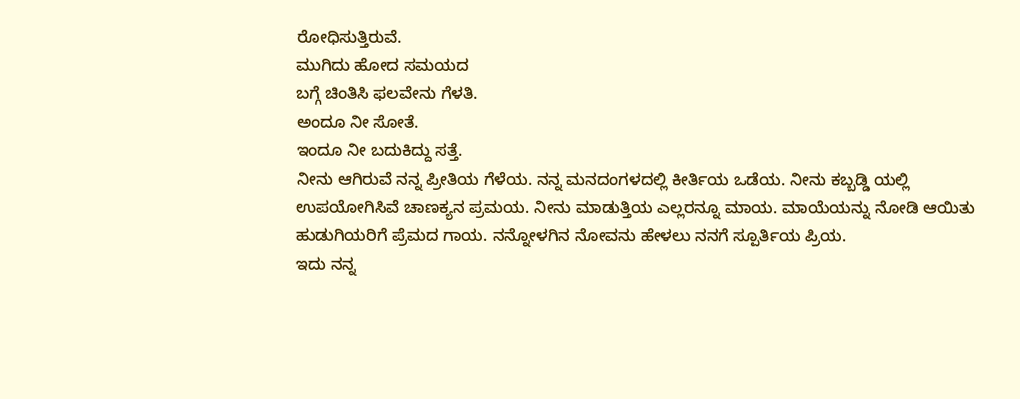ರೋಧಿಸುತ್ತಿರುವೆ.
ಮುಗಿದು ಹೋದ ಸಮಯದ
ಬಗ್ಗೆ ಚಿಂತಿಸಿ ಫಲವೇನು ಗೆಳತಿ.
ಅಂದೂ ನೀ ಸೋತೆ.
ಇಂದೂ ನೀ ಬದುಕಿದ್ದು ಸತ್ತೆ.
ನೀನು ಆಗಿರುವೆ ನನ್ನ ಪ್ರೀತಿಯ ಗೆಳೆಯ. ನನ್ನ ಮನದಂಗಳದಲ್ಲಿ ಕೀರ್ತಿಯ ಒಡೆಯ. ನೀನು ಕಬ್ಬಡ್ಡಿ ಯಲ್ಲಿ ಉಪಯೋಗಿಸಿವೆ ಚಾಣಕ್ಯನ ಪ್ರಮಯ. ನೀನು ಮಾಡುತ್ತಿಯ ಎಲ್ಲರನ್ನೂ ಮಾಯ. ಮಾಯೆಯನ್ನು ನೋಡಿ ಆಯಿತು ಹುಡುಗಿಯರಿಗೆ ಪ್ರೆಮದ ಗಾಯ. ನನ್ನೋಳಗಿನ ನೋವನು ಹೇಳಲು ನನಗೆ ಸ್ಪೂರ್ತಿಯ ಪ್ರಿಯ.
ಇದು ನನ್ನ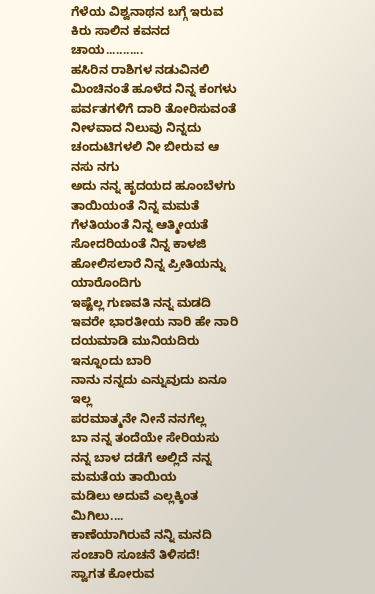ಗೆಳೆಯ ವಿಶ್ವನಾಥನ ಬಗ್ಗೆ ಇರುವ ಕಿರು ಸಾಲಿನ ಕವನದ ಚಾಯ...........
ಹಸಿರಿನ ರಾಶಿಗಳ ನಡುವಿನಲಿ
ಮಿಂಚಿನಂತೆ ಹೂಳೆದ ನಿನ್ನ ಕಂಗಳು
ಪರ್ವತಗಳಿಗೆ ದಾರಿ ತೋರಿಸುವಂತೆ
ನೀಳವಾದ ನಿಲುವು ನಿನ್ನದು
ಚಂದುಟಿಗಳಲಿ ನೀ ಬೀರುವ ಆ ನಸು ನಗು
ಅದು ನನ್ನ ಹೃದಯದ ಹೂಂಬೆಳಗು
ತಾಯಿಯಂತೆ ನಿನ್ನ ಮಮತೆ
ಗೆಳತಿಯಂತೆ ನಿನ್ನ ಆತ್ಮೀಯತೆ
ಸೋದರಿಯಂತೆ ನಿನ್ನ ಕಾಳಜಿ
ಹೋಲಿಸಲಾರೆ ನಿನ್ನ ಪ್ರೀತಿಯನ್ನು ಯಾರೊಂದಿಗು
ಇಷ್ಟೆಲ್ಲ ಗುಣವತಿ ನನ್ನ ಮಡದಿ ಇವರೇ ಭಾರತೀಯ ನಾರಿ ಹೇ ನಾರಿ ದಯಮಾಡಿ ಮುನಿಯದಿರು ಇನ್ನೂಂದು ಬಾರಿ
ನಾನು ನನ್ನದು ಎನ್ನುವುದು ಏನೂ ಇಲ್ಲ
ಪರಮಾತ್ಮನೇ ನೀನೆ ನನಗೆಲ್ಲ
ಬಾ ನನ್ನ ತಂದೆಯೇ ಸೇರಿಯಸು ನನ್ನ ಬಾಳ ದಡೆಗೆ ಅಲ್ಲಿದೆ ನನ್ನ ಮಮತೆಯ ತಾಯಿಯ
ಮಡಿಲು ಅದುವೆ ಎಲ್ಲಕ್ಕಿಂತ ಮಿಗಿಲು....
ಕಾಣೆಯಾಗಿರುವೆ ನನ್ನಿ ಮನದಿ
ಸಂಚಾರಿ ಸೂಚನೆ ತಿಳಿಸದೆ!
ಸ್ವಾಗತ ಕೋರುವ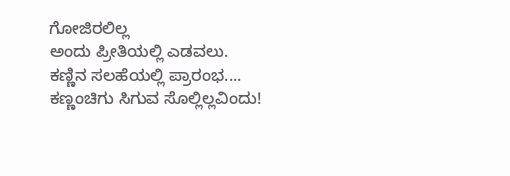ಗೋಜಿರಲಿಲ್ಲ
ಅಂದು ಪ್ರೀತಿಯಲ್ಲಿ ಎಡವಲು.
ಕಣ್ಣಿನ ಸಲಹೆಯಲ್ಲಿ ಪ್ರಾರಂಭ....
ಕಣ್ಣಂಚಿಗು ಸಿಗುವ ಸೊಲ್ಲಿಲ್ಲವಿಂದು!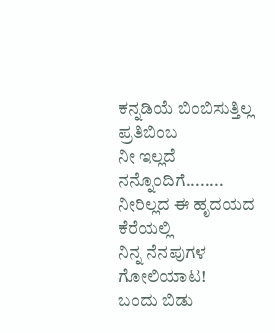ಕನ್ನಡಿಯೆ ಬಿಂಬಿಸುತ್ತಿಲ್ಲ ಪ್ರತಿಬಿಂಬ
ನೀ ಇಲ್ಲದೆ ನನ್ನೊಂದಿಗೆ........
ನೀರಿಲ್ಲದ ಈ ಹೃದಯದ ಕೆರೆಯಲ್ಲಿ
ನಿನ್ನ ನೆನಪುಗಳ ಗೋಲಿಯಾಟ!
ಬಂದು ಬಿಡು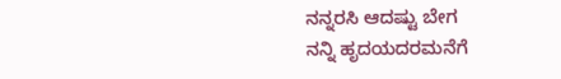ನನ್ನರಸಿ ಆದಷ್ಟು ಬೇಗ
ನನ್ನಿ ಹೃದಯದರಮನೆಗೆ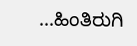...ಹಿಂತಿರುಗಿ